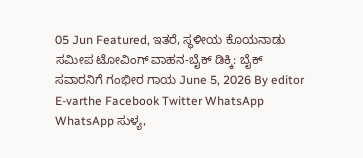05 Jun Featured, ಇತರೆ, ಸ್ಥಳೀಯ ಕೊಯನಾಡು ಸಮೀಪ ಟೋವಿಂಗ್ ವಾಹನ-ಬೈಕ್ ಡಿಕ್ಕಿ: ಬೈಕ್ ಸವಾರನಿಗೆ ಗಂಭೀರ ಗಾಯ June 5, 2026 By editor E-varthe Facebook Twitter WhatsApp WhatsApp ಸುಳ್ಯ,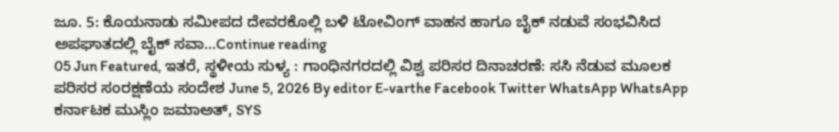ಜೂ. 5: ಕೊಯನಾಡು ಸಮೀಪದ ದೇವರಕೊಲ್ಲಿ ಬಳಿ ಟೋವಿಂಗ್ ವಾಹನ ಹಾಗೂ ಬೈಕ್ ನಡುವೆ ಸಂಭವಿಸಿದ ಅಪಘಾತದಲ್ಲಿ ಬೈಕ್ ಸವಾ...Continue reading
05 Jun Featured, ಇತರೆ, ಸ್ಥಳೀಯ ಸುಳ್ಯ : ಗಾಂಧಿನಗರದಲ್ಲಿ ವಿಶ್ವ ಪರಿಸರ ದಿನಾಚರಣೆ: ಸಸಿ ನೆಡುವ ಮೂಲಕ ಪರಿಸರ ಸಂರಕ್ಷಣೆಯ ಸಂದೇಶ June 5, 2026 By editor E-varthe Facebook Twitter WhatsApp WhatsApp ಕರ್ನಾಟಕ ಮುಸ್ಲಿಂ ಜಮಾಅತ್, SYS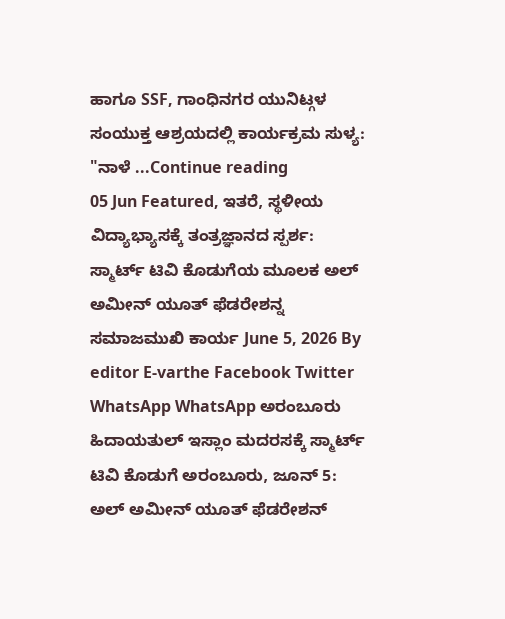ಹಾಗೂ SSF, ಗಾಂಧಿನಗರ ಯುನಿಟ್ಗಳ ಸಂಯುಕ್ತ ಆಶ್ರಯದಲ್ಲಿ ಕಾರ್ಯಕ್ರಮ ಸುಳ್ಯ: "ನಾಳೆ ...Continue reading
05 Jun Featured, ಇತರೆ, ಸ್ಥಳೀಯ ವಿದ್ಯಾಭ್ಯಾಸಕ್ಕೆ ತಂತ್ರಜ್ಞಾನದ ಸ್ಪರ್ಶ: ಸ್ಮಾರ್ಟ್ ಟಿವಿ ಕೊಡುಗೆಯ ಮೂಲಕ ಅಲ್ ಅಮೀನ್ ಯೂತ್ ಫೆಡರೇಶನ್ನ ಸಮಾಜಮುಖಿ ಕಾರ್ಯ June 5, 2026 By editor E-varthe Facebook Twitter WhatsApp WhatsApp ಅರಂಬೂರು ಹಿದಾಯತುಲ್ ಇಸ್ಲಾಂ ಮದರಸಕ್ಕೆ ಸ್ಮಾರ್ಟ್ ಟಿವಿ ಕೊಡುಗೆ ಅರಂಬೂರು, ಜೂನ್ 5: ಅಲ್ ಅಮೀನ್ ಯೂತ್ ಫೆಡರೇಶನ್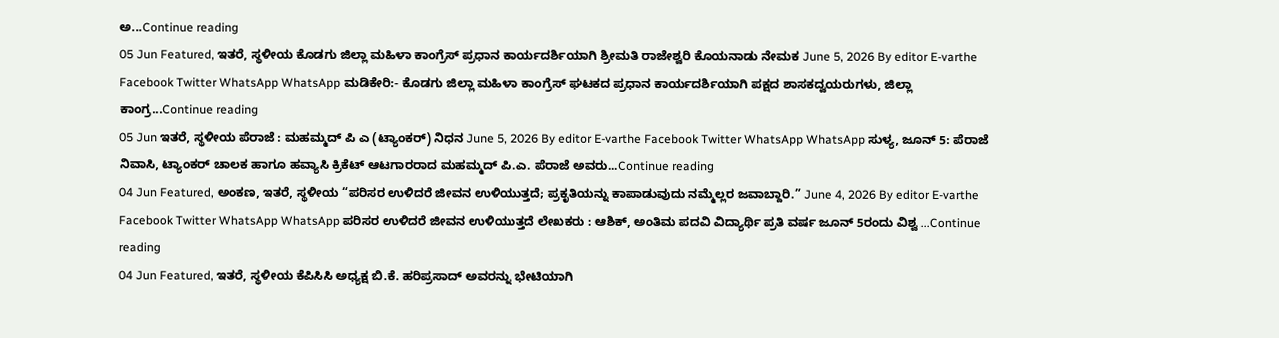ಅ...Continue reading
05 Jun Featured, ಇತರೆ, ಸ್ಥಳೀಯ ಕೊಡಗು ಜಿಲ್ಲಾ ಮಹಿಳಾ ಕಾಂಗ್ರೆಸ್ ಪ್ರಧಾನ ಕಾರ್ಯದರ್ಶಿಯಾಗಿ ಶ್ರೀಮತಿ ರಾಜೇಶ್ವರಿ ಕೊಯನಾಡು ನೇಮಕ June 5, 2026 By editor E-varthe Facebook Twitter WhatsApp WhatsApp ಮಡಿಕೇರಿ:- ಕೊಡಗು ಜಿಲ್ಲಾ ಮಹಿಳಾ ಕಾಂಗ್ರೆಸ್ ಘಟಕದ ಪ್ರಧಾನ ಕಾರ್ಯದರ್ಶಿಯಾಗಿ ಪಕ್ಷದ ಶಾಸಕದ್ವಯರುಗಳು, ಜಿಲ್ಲಾ ಕಾಂಗ್ರ...Continue reading
05 Jun ಇತರೆ, ಸ್ಥಳೀಯ ಪೆರಾಜೆ : ಮಹಮ್ಮದ್ ಪಿ ಎ (ಟ್ಯಾಂಕರ್) ನಿಧನ June 5, 2026 By editor E-varthe Facebook Twitter WhatsApp WhatsApp ಸುಳ್ಯ, ಜೂನ್ 5: ಪೆರಾಜೆ ನಿವಾಸಿ, ಟ್ಯಾಂಕರ್ ಚಾಲಕ ಹಾಗೂ ಹವ್ಯಾಸಿ ಕ್ರಿಕೆಟ್ ಆಟಗಾರರಾದ ಮಹಮ್ಮದ್ ಪಿ.ಎ. ಪೆರಾಜೆ ಅವರು...Continue reading
04 Jun Featured, ಅಂಕಣ, ಇತರೆ, ಸ್ಥಳೀಯ “ಪರಿಸರ ಉಳಿದರೆ ಜೀವನ ಉಳಿಯುತ್ತದೆ; ಪ್ರಕೃತಿಯನ್ನು ಕಾಪಾಡುವುದು ನಮ್ಮೆಲ್ಲರ ಜವಾಬ್ದಾರಿ.” June 4, 2026 By editor E-varthe Facebook Twitter WhatsApp WhatsApp ಪರಿಸರ ಉಳಿದರೆ ಜೀವನ ಉಳಿಯುತ್ತದೆ ಲೇಖಕರು : ಆಶಿಕ್, ಅಂತಿಮ ಪದವಿ ವಿದ್ಯಾರ್ಥಿ ಪ್ರತಿ ವರ್ಷ ಜೂನ್ 5ರಂದು ವಿಶ್ವ ...Continue reading
04 Jun Featured, ಇತರೆ, ಸ್ಥಳೀಯ ಕೆಪಿಸಿಸಿ ಅಧ್ಯಕ್ಷ ಬಿ.ಕೆ. ಹರಿಪ್ರಸಾದ್ ಅವರನ್ನು ಭೇಟಿಯಾಗಿ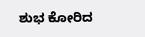ಶುಭ ಕೋರಿದ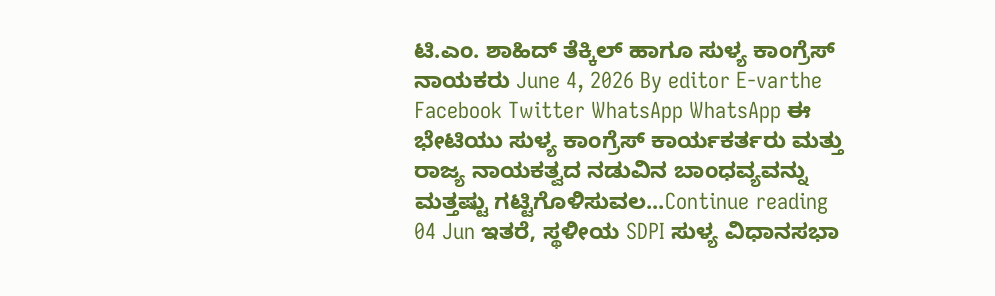ಟಿ.ಎಂ. ಶಾಹಿದ್ ತೆಕ್ಕಿಲ್ ಹಾಗೂ ಸುಳ್ಯ ಕಾಂಗ್ರೆಸ್ ನಾಯಕರು June 4, 2026 By editor E-varthe Facebook Twitter WhatsApp WhatsApp ಈ ಭೇಟಿಯು ಸುಳ್ಯ ಕಾಂಗ್ರೆಸ್ ಕಾರ್ಯಕರ್ತರು ಮತ್ತು ರಾಜ್ಯ ನಾಯಕತ್ವದ ನಡುವಿನ ಬಾಂಧವ್ಯವನ್ನು ಮತ್ತಷ್ಟು ಗಟ್ಟಿಗೊಳಿಸುವಲ...Continue reading
04 Jun ಇತರೆ, ಸ್ಥಳೀಯ SDPI ಸುಳ್ಯ ವಿಧಾನಸಭಾ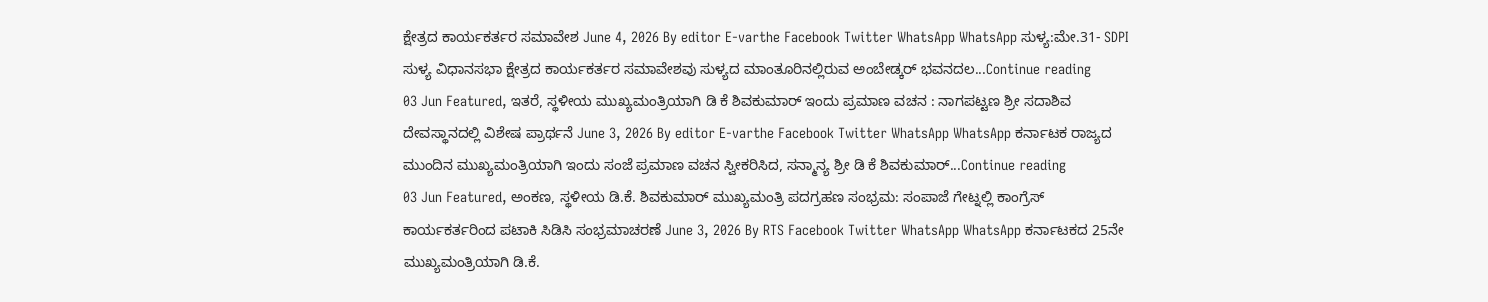ಕ್ಷೇತ್ರದ ಕಾರ್ಯಕರ್ತರ ಸಮಾವೇಶ June 4, 2026 By editor E-varthe Facebook Twitter WhatsApp WhatsApp ಸುಳ್ಯ:ಮೇ.31- SDPI ಸುಳ್ಯ ವಿಧಾನಸಭಾ ಕ್ಷೇತ್ರದ ಕಾರ್ಯಕರ್ತರ ಸಮಾವೇಶವು ಸುಳ್ಯದ ಮಾಂತೂರಿನಲ್ಲಿರುವ ಅಂಬೇಡ್ಕರ್ ಭವನದಲ...Continue reading
03 Jun Featured, ಇತರೆ, ಸ್ಥಳೀಯ ಮುಖ್ಯಮಂತ್ರಿಯಾಗಿ ಡಿ ಕೆ ಶಿವಕುಮಾರ್ ಇಂದು ಪ್ರಮಾಣ ವಚನ : ನಾಗಪಟ್ಟಣ ಶ್ರೀ ಸದಾಶಿವ ದೇವಸ್ಥಾನದಲ್ಲಿ ವಿಶೇಷ ಪ್ರಾರ್ಥನೆ June 3, 2026 By editor E-varthe Facebook Twitter WhatsApp WhatsApp ಕರ್ನಾಟಕ ರಾಜ್ಯದ ಮುಂದಿನ ಮುಖ್ಯಮಂತ್ರಿಯಾಗಿ ಇಂದು ಸಂಜೆ ಪ್ರಮಾಣ ವಚನ ಸ್ವೀಕರಿಸಿದ, ಸನ್ಮಾನ್ಯ ಶ್ರೀ ಡಿ ಕೆ ಶಿವಕುಮಾರ್...Continue reading
03 Jun Featured, ಅಂಕಣ, ಸ್ಥಳೀಯ ಡಿ.ಕೆ. ಶಿವಕುಮಾರ್ ಮುಖ್ಯಮಂತ್ರಿ ಪದಗ್ರಹಣ ಸಂಭ್ರಮ: ಸಂಪಾಜೆ ಗೇಟ್ನಲ್ಲಿ ಕಾಂಗ್ರೆಸ್ ಕಾರ್ಯಕರ್ತರಿಂದ ಪಟಾಕಿ ಸಿಡಿಸಿ ಸಂಭ್ರಮಾಚರಣೆ June 3, 2026 By RTS Facebook Twitter WhatsApp WhatsApp ಕರ್ನಾಟಕದ 25ನೇ ಮುಖ್ಯಮಂತ್ರಿಯಾಗಿ ಡಿ.ಕೆ.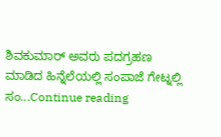ಶಿವಕುಮಾರ್ ಅವರು ಪದಗ್ರಹಣ ಮಾಡಿದ ಹಿನ್ನೆಲೆಯಲ್ಲಿ ಸಂಪಾಜೆ ಗೇಟ್ನಲ್ಲಿ ಸಂ...Continue reading